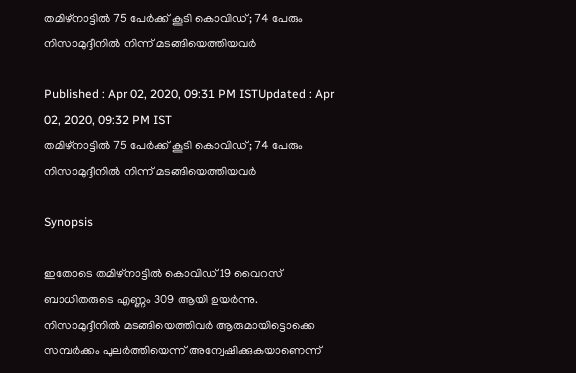തമിഴ്‌നാട്ടില്‍ 75 പേര്‍ക്ക് കൂടി കൊവിഡ്; 74 പേരും നിസാമുദ്ദീനില്‍ നിന്ന് മടങ്ങിയെത്തിയവര്‍

Published : Apr 02, 2020, 09:31 PM ISTUpdated : Apr 02, 2020, 09:32 PM IST
തമിഴ്‌നാട്ടില്‍ 75 പേര്‍ക്ക് കൂടി കൊവിഡ്; 74 പേരും നിസാമുദ്ദീനില്‍ നിന്ന് മടങ്ങിയെത്തിയവര്‍

Synopsis

ഇതോടെ തമിഴ്‌നാട്ടില്‍ കൊവിഡ് 19 വൈറസ് ബാധിതരുടെ എണ്ണം 309 ആയി ഉയര്‍ന്നു. നിസാമുദ്ദീനില്‍ മടങ്ങിയെത്തിവര്‍ ആരുമായിട്ടൊക്കെ സമ്പര്‍ക്കം പുലര്‍ത്തിയെന്ന് അന്വേഷിക്കുകയാണെന്ന്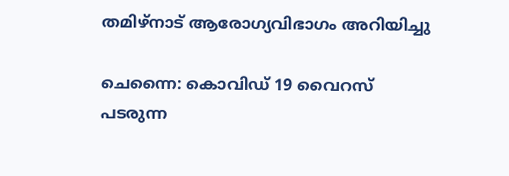തമിഴ്‌നാട് ആരോഗ്യവിഭാഗം അറിയിച്ചു

ചെന്നൈ: കൊവിഡ് 19 വൈറസ് പടരുന്ന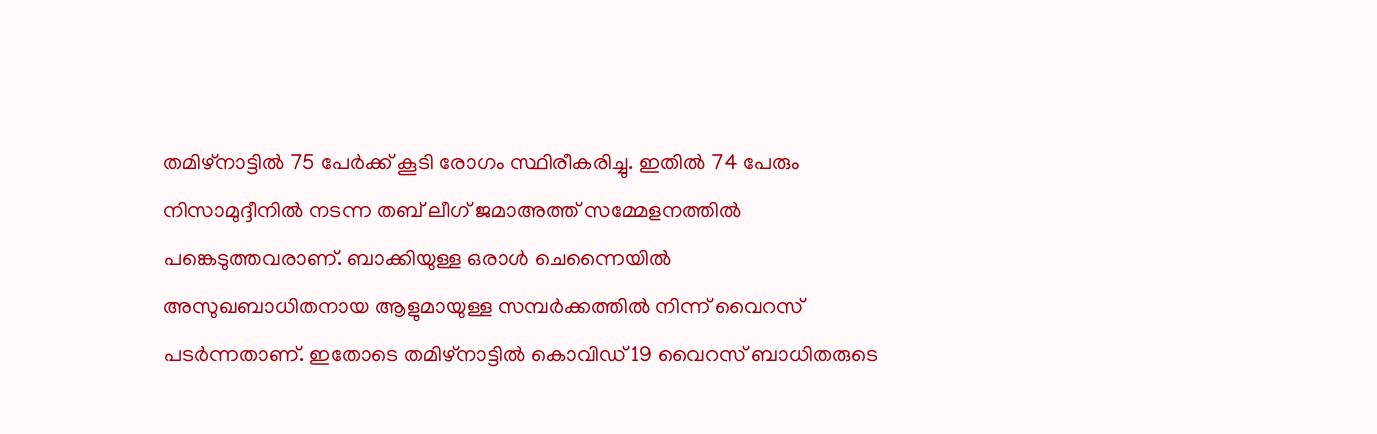തമിഴ്‌നാട്ടില്‍ 75 പേര്‍ക്ക് കൂടി രോഗം സ്ഥിരീകരിച്ചു. ഇതില്‍ 74 പേരും നിസാമുദ്ദീനില്‍ നടന്ന തബ് ലീഗ് ജമാഅത്ത് സമ്മേളനത്തില്‍ പങ്കെടുത്തവരാണ്. ബാക്കിയുള്ള ഒരാള്‍ ചെന്നൈയില്‍ അസുഖബാധിതനായ ആളുമായുള്ള സമ്പര്‍ക്കത്തില്‍ നിന്ന് വൈറസ് പടര്‍ന്നതാണ്. ഇതോടെ തമിഴ്‌നാട്ടില്‍ കൊവിഡ് 19 വൈറസ് ബാധിതരുടെ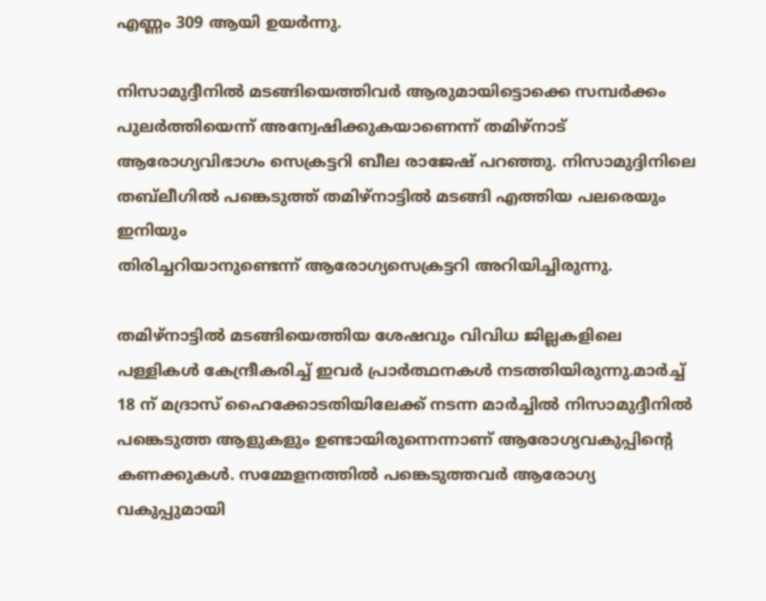എണ്ണം 309 ആയി ഉയര്‍ന്നു.

നിസാമുദ്ദീനില്‍ മടങ്ങിയെത്തിവര്‍ ആരുമായിട്ടൊക്കെ സമ്പര്‍ക്കം പുലര്‍ത്തിയെന്ന് അന്വേഷിക്കുകയാണെന്ന് തമിഴ്‌നാട് ആരോഗ്യവിഭാഗം സെക്രട്ടറി ബീല രാജേഷ് പറഞ്ഞു. നിസാമുദ്ദിനിലെ തബ്‌ലീഗില്‍ പങ്കെടുത്ത് തമിഴ്‌നാട്ടില്‍ മടങ്ങി എത്തിയ പലരെയും ഇനിയും
തിരിച്ചറിയാനുണ്ടെന്ന് ആരോഗ്യസെക്രട്ടറി അറിയിച്ചിരുന്നു.

തമിഴ്‌നാട്ടില്‍ മടങ്ങിയെത്തിയ ശേഷവും വിവിധ ജില്ലകളിലെ പള്ളികള്‍ കേന്ദ്രീകരിച്ച് ഇവര്‍ പ്രാര്‍ത്ഥനകള്‍ നടത്തിയിരുന്നു.മാര്‍ച്ച് 18 ന് മദ്രാസ് ഹൈക്കോടതിയിലേക്ക് നടന്ന മാര്‍ച്ചില്‍ നിസാമുദ്ദീനില്‍ പങ്കെടുത്ത ആളുകളും ഉണ്ടായിരുന്നെന്നാണ് ആരോഗ്യവകുപ്പിന്റെ കണക്കുകള്‍. സമ്മേളനത്തില്‍ പങ്കെടുത്തവര്‍ ആരോഗ്യ വകുപ്പുമായി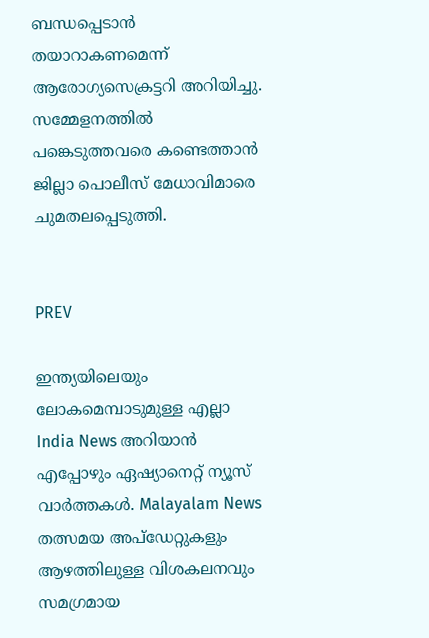ബന്ധപ്പെടാന്‍ തയാറാകണമെന്ന് ആരോഗ്യസെക്രട്ടറി അറിയിച്ചു. സമ്മേളനത്തില്‍ പങ്കെടുത്തവരെ കണ്ടെത്താന്‍ ജില്ലാ പൊലീസ് മേധാവിമാരെ ചുമതലപ്പെടുത്തി.


PREV

ഇന്ത്യയിലെയും ലോകമെമ്പാടുമുള്ള എല്ലാ India News അറിയാൻ എപ്പോഴും ഏഷ്യാനെറ്റ് ന്യൂസ് വാർത്തകൾ. Malayalam News   തത്സമയ അപ്‌ഡേറ്റുകളും ആഴത്തിലുള്ള വിശകലനവും സമഗ്രമായ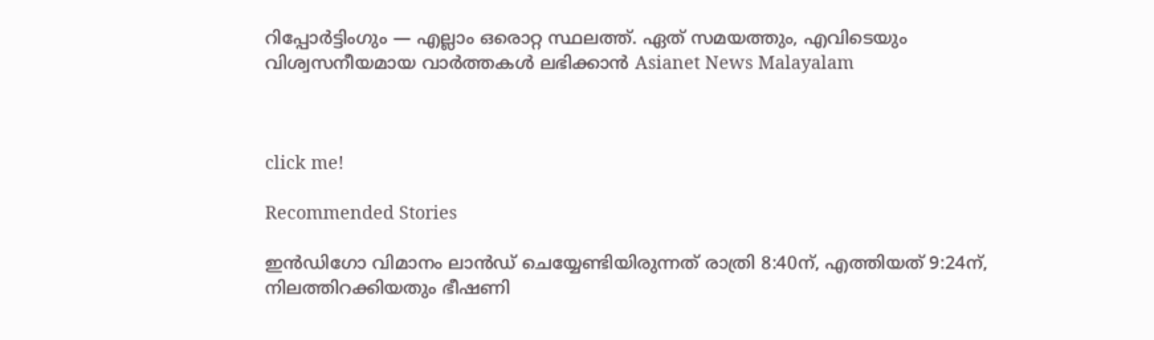റിപ്പോർട്ടിംഗും — എല്ലാം ഒരൊറ്റ സ്ഥലത്ത്. ഏത് സമയത്തും, എവിടെയും വിശ്വസനീയമായ വാർത്തകൾ ലഭിക്കാൻ Asianet News Malayalam



click me!

Recommended Stories

ഇൻഡിഗോ വിമാനം ലാൻഡ് ചെയ്യേണ്ടിയിരുന്നത് രാത്രി 8:40ന്, എത്തിയത് 9:24ന്, നിലത്തിറക്കിയതും ഭീഷണി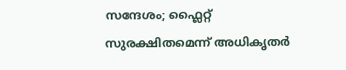സന്ദേശം; ഫ്ലൈറ്റ് സുരക്ഷിതമെന്ന് അധികൃതർ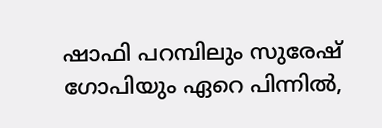ഷാഫി പറമ്പിലും സുരേഷ് ഗോപിയും ഏറെ പിന്നില്‍,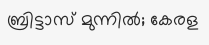ബ്രിട്ടാസ് മുന്നില്‍; കേരള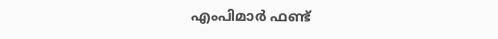എംപിമാര്‍ ഫണ്ട്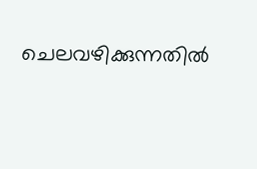ചെലവഴിക്കുന്നതില്‍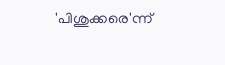'പിശുക്കരെ'ന്ന്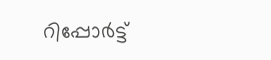റിപ്പോര്‍ട്ട്